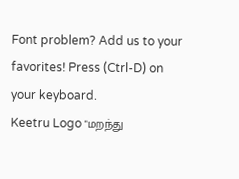Font problem? Add us to your favorites! Press (Ctrl-D) on your keyboard.
Keetru Logo "மறந்து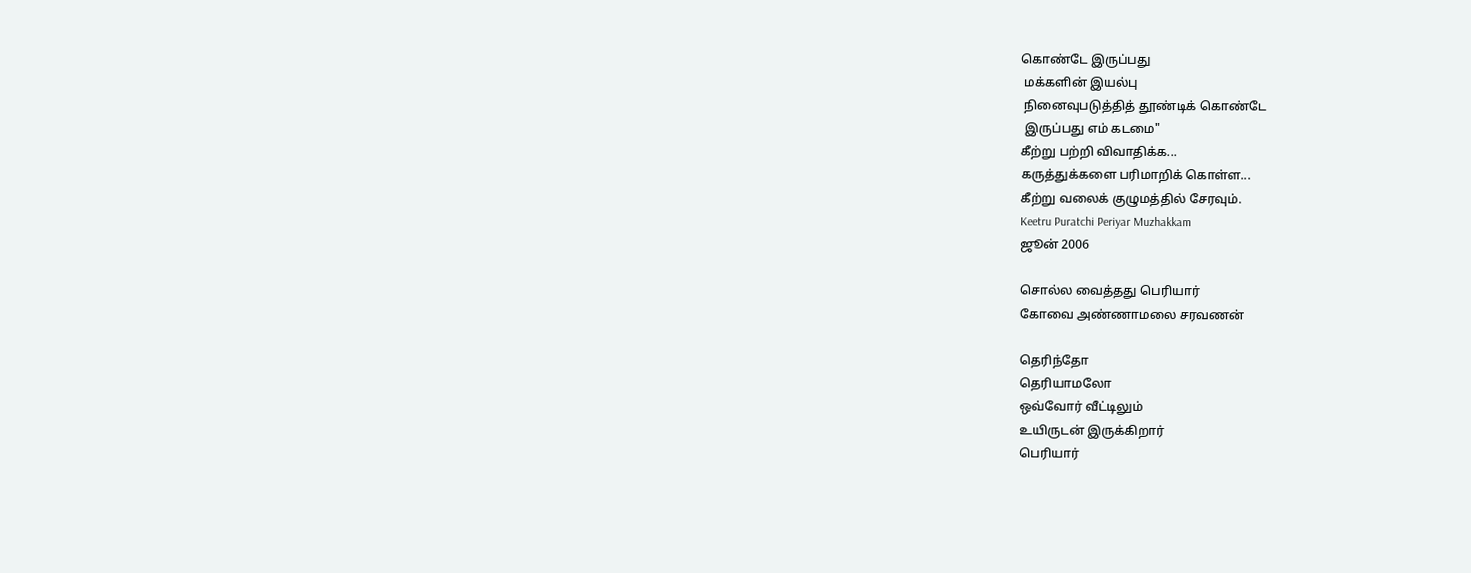கொண்டே இருப்பது
 மக்களின் இயல்பு
 நினைவுபடுத்தித் தூண்டிக் கொண்டே
 இருப்பது எம் கடமை"
கீற்று பற்றி விவாதிக்க...
கருத்துக்களை பரிமாறிக் கொள்ள...
கீற்று வலைக் குழுமத்தில் சேரவும்.
Keetru Puratchi Periyar Muzhakkam
ஜூன் 2006

சொல்ல வைத்தது பெரியார்
கோவை அண்ணாமலை சரவணன்

தெரிந்தோ
தெரியாமலோ
ஒவ்வோர் வீட்டிலும்
உயிருடன் இருக்கிறார்
பெரியார்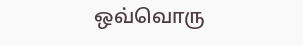ஒவ்வொரு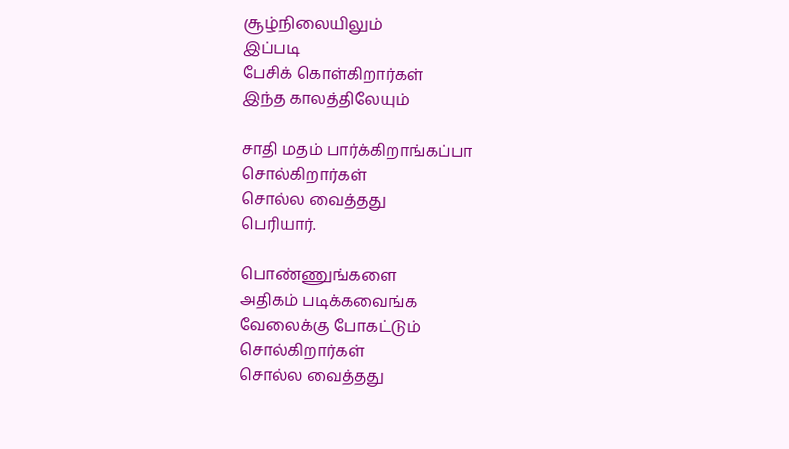சூழ்நிலையிலும்
இப்படி
பேசிக் கொள்கிறார்கள்
இந்த காலத்திலேயும்

சாதி மதம் பார்க்கிறாங்கப்பா
சொல்கிறார்கள்
சொல்ல வைத்தது
பெரியார்.

பொண்ணுங்களை
அதிகம் படிக்கவைங்க
வேலைக்கு போகட்டும்
சொல்கிறார்கள்
சொல்ல வைத்தது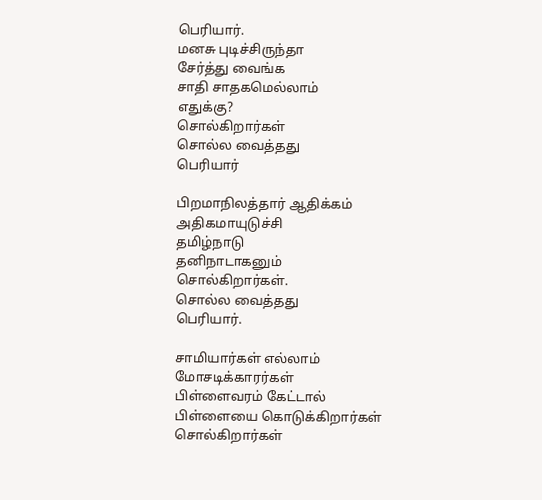பெரியார்.
மனசு புடிச்சிருந்தா
சேர்த்து வைங்க
சாதி சாதகமெல்லாம்
எதுக்கு?
சொல்கிறார்கள்
சொல்ல வைத்தது
பெரியார்

பிறமாநிலத்தார் ஆதிக்கம்
அதிகமாயுடுச்சி
தமிழ்நாடு
தனிநாடாகனும்
சொல்கிறார்கள்.
சொல்ல வைத்தது
பெரியார்.

சாமியார்கள் எல்லாம்
மோசடிக்காரர்கள்
பிள்ளைவரம் கேட்டால்
பிள்ளையை கொடுக்கிறார்கள்
சொல்கிறார்கள்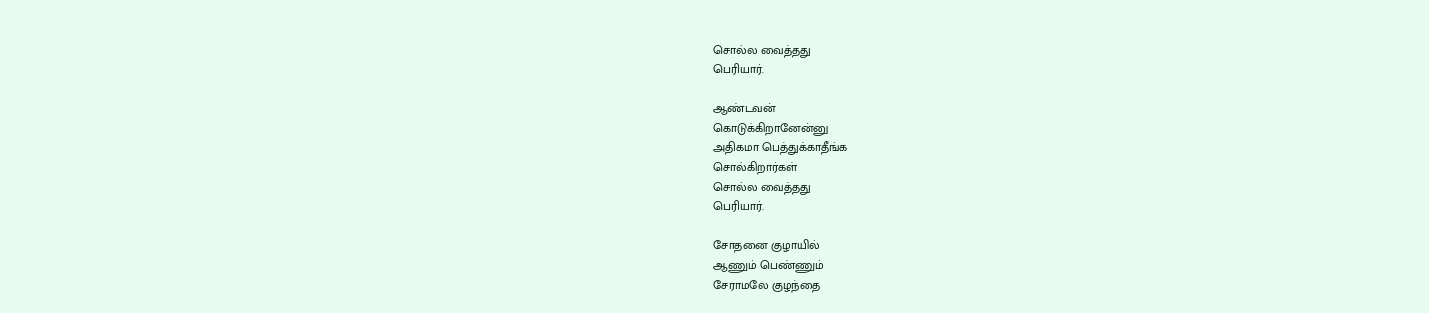சொல்ல வைத்தது
பெரியார்.

ஆண்டவன்
கொடுக்கிறானேன்னு
அதிகமா பெத்துக்காதீங்க
சொல்கிறார்கள்
சொல்ல வைத்தது
பெரியார்.

சோதனை குழாயில்
ஆணும் பெண்ணும்
சேராமலே குழந்தை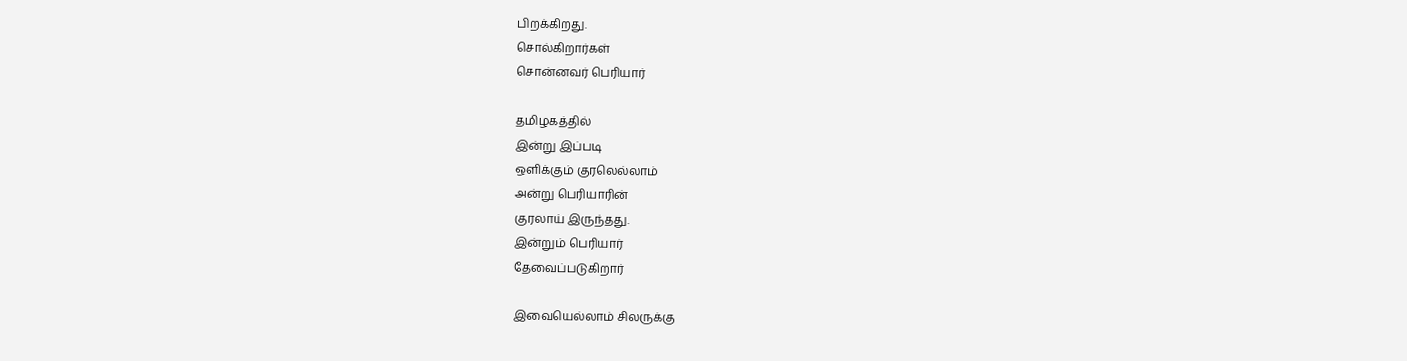பிறக்கிறது.
சொல்கிறார்கள்
சொன்னவர் பெரியார்

தமிழகத்தில்
இன்று இப்படி
ஒளிக்கும் குரலெல்லாம்
அன்று பெரியாரின்
குரலாய் இருந்தது.
இன்றும் பெரியார்
தேவைப்படுகிறார்

இவையெல்லாம் சிலருக்கு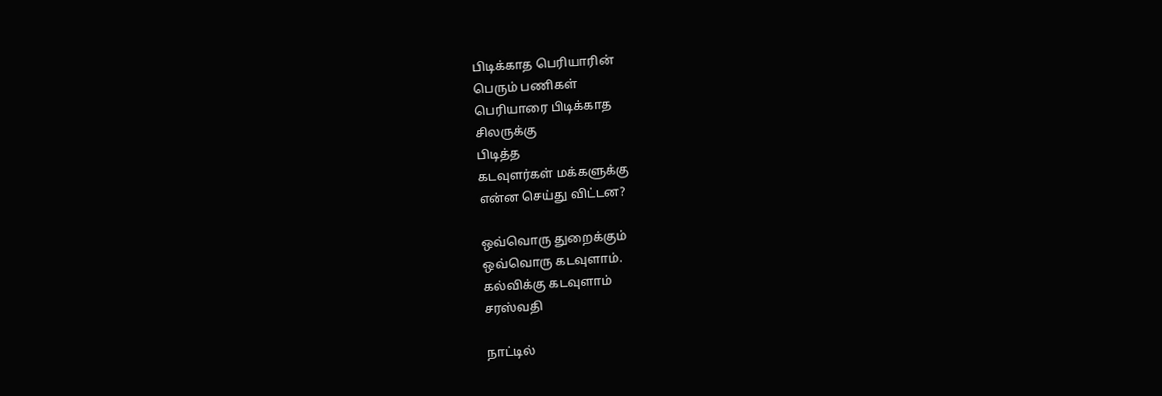பிடிக்காத பெரியாரின்
பெரும் பணிகள்
பெரியாரை பிடிக்காத
சிலருக்கு
பிடித்த
கடவுளர்கள் மக்களுக்கு
என்ன செய்து விட்டன?

ஒவ்வொரு துறைக்கும்
ஒவ்வொரு கடவுளாம்.
கல்விக்கு கடவுளாம்
சரஸ்வதி

நாட்டில்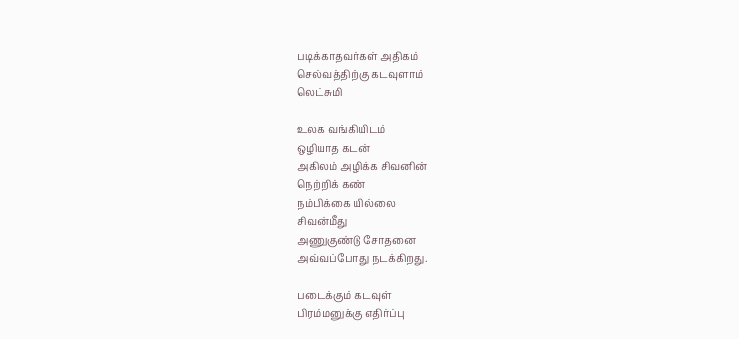படிக்காதவர்கள் அதிகம்
செல்வத்திற்கு கடவுளாம்
லெட்சுமி

உலக வங்கியிடம்
ஒழியாத கடன்
அகிலம் அழிக்க சிவனின்
நெற்றிக் கண்
நம்பிக்கை யில்லை
சிவன்மீது
அணுகுண்டு சோதனை
அவ்வப்போது நடக்கிறது.

படைக்கும் கடவுள்
பிரம்மனுக்கு எதிர்ப்பு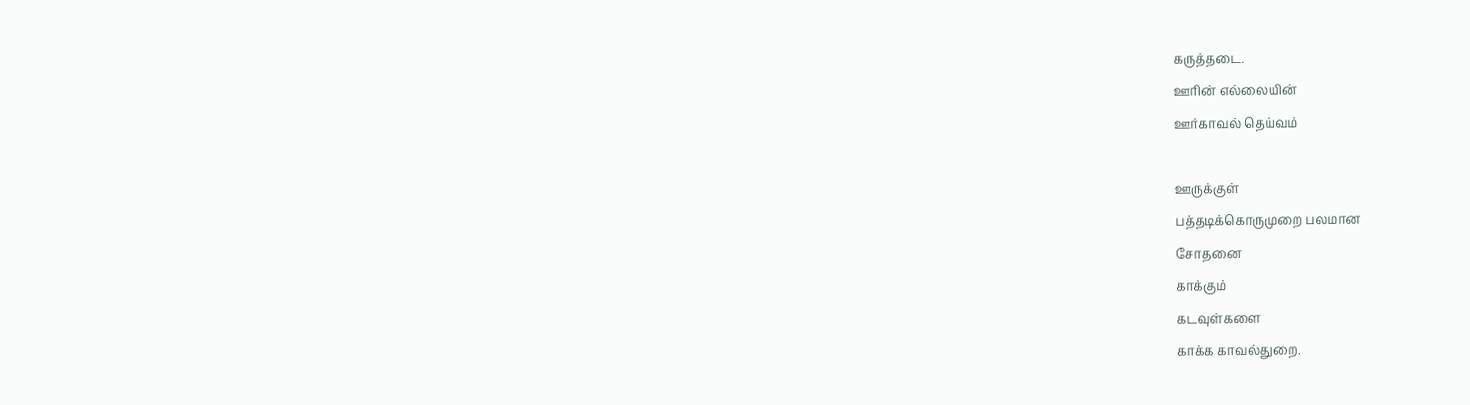கருத்தடை.
ஊரின் எல்லையின்
ஊர்காவல் தெய்வம்

ஊருக்குள்
பத்தடிக்கொருமுறை பலமான
சோதனை
காக்கும்
கடவுள்களை
காக்க காவல்துறை.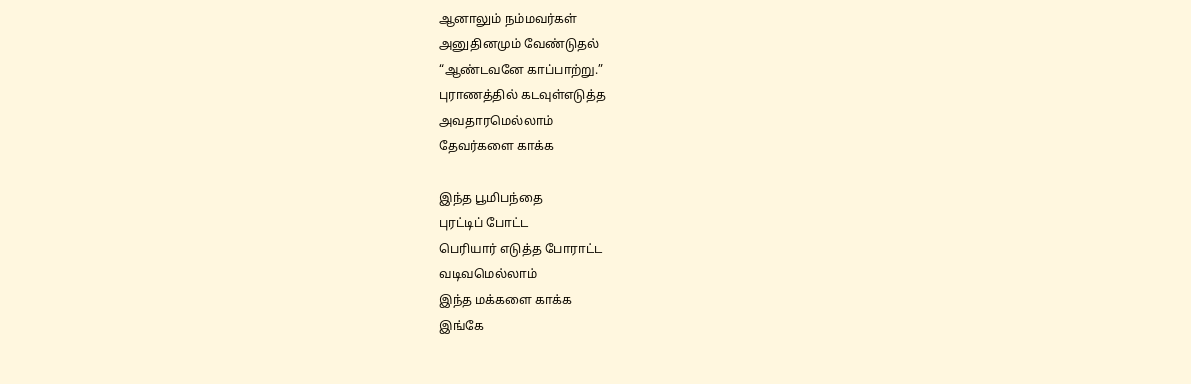ஆனாலும் நம்மவர்கள்
அனுதினமும் வேண்டுதல்
“ஆண்டவனே காப்பாற்று.”
புராணத்தில் கடவுள்எடுத்த
அவதாரமெல்லாம்
தேவர்களை காக்க

இந்த பூமிபந்தை
புரட்டிப் போட்ட
பெரியார் எடுத்த போராட்ட
வடிவமெல்லாம்
இந்த மக்களை காக்க
இங்கே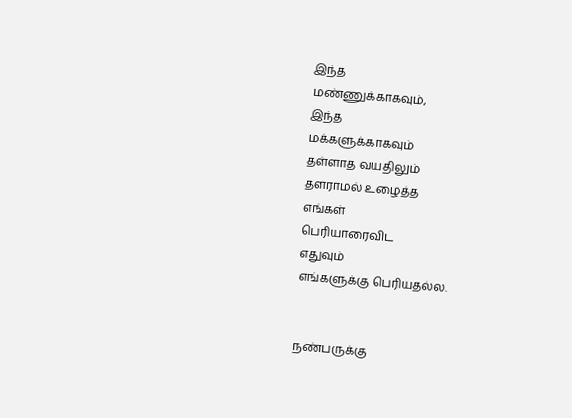இந்த
மண்ணுக்காகவும்,
இந்த
மக்களுக்காகவும்
தள்ளாத வயதிலும்
தளராமல் உழைத்த
எங்கள்
பெரியாரைவிட
எதுவும்
எங்களுக்கு பெரியதல்ல.


நண்பருக்கு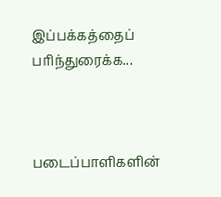இப்பக்கத்தைப் பரிந்துரைக்க...



படைப்பாளிகளின்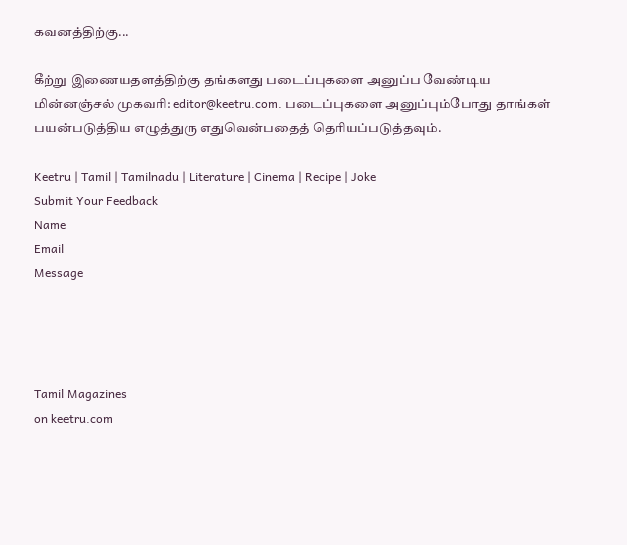கவனத்திற்கு...

கீற்று இணையதளத்திற்கு தங்களது படைப்புகளை அனுப்ப வேண்டிய மின்னஞ்சல் முகவரி: editor@keetru.com. படைப்புகளை அனுப்பும்போது தாங்கள் பயன்படுத்திய எழுத்துரு எதுவென்பதைத் தெரியப்படுத்தவும்.

Keetru | Tamil | Tamilnadu | Literature | Cinema | Recipe | Joke
Submit Your Feedback
Name
Email
Message




Tamil Magazines
on keetru.com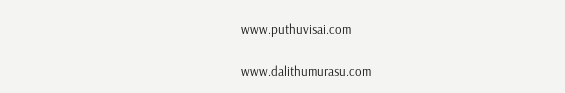www.puthuvisai.com

www.dalithumurasu.com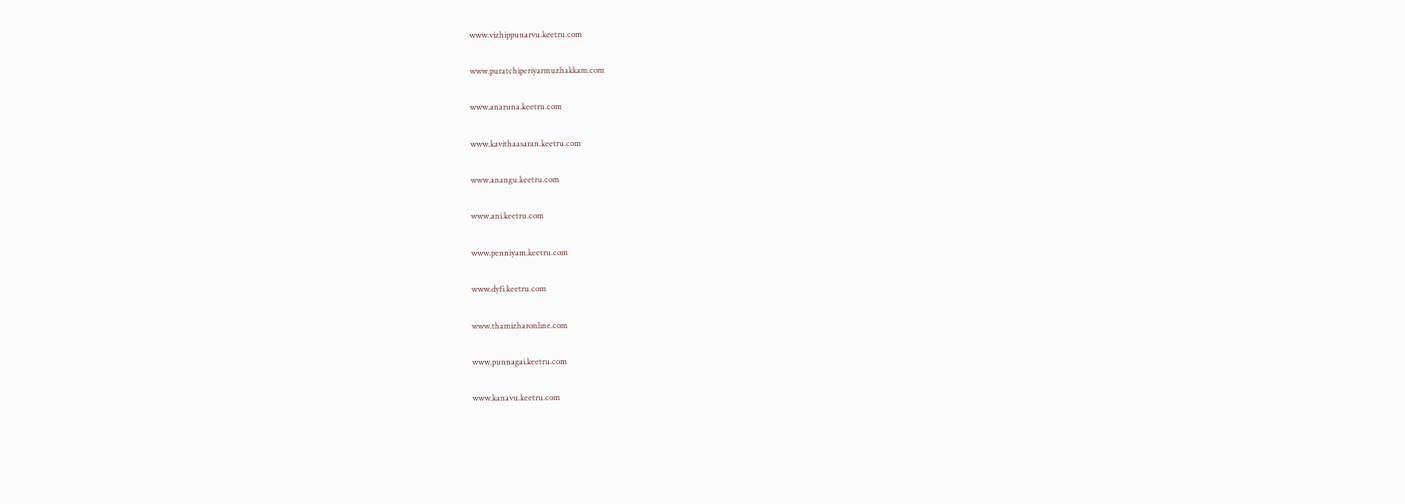www.vizhippunarvu.keetru.com

www.puratchiperiyarmuzhakkam.com

www.anaruna.keetru.com

www.kavithaasaran.keetru.com

www.anangu.keetru.com

www.ani.keetru.com

www.penniyam.keetru.com

www.dyfi.keetru.com

www.thamizharonline.com

www.punnagai.keetru.com

www.kanavu.keetru.com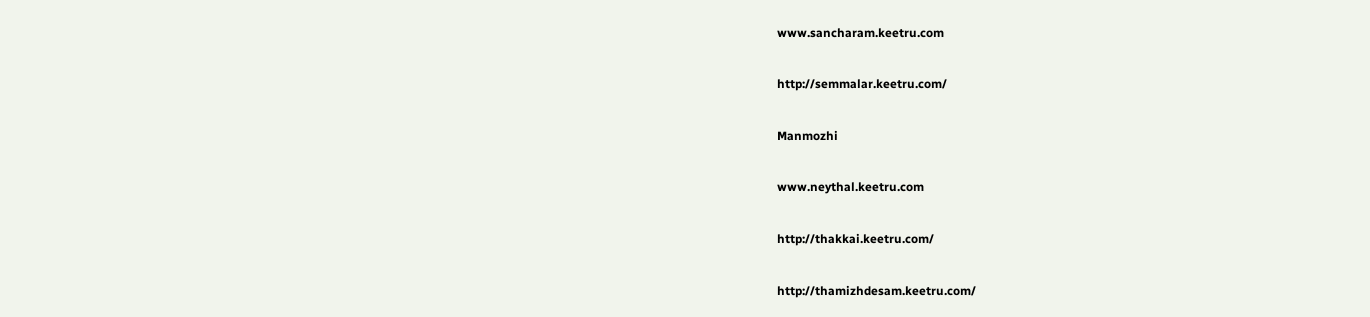www.sancharam.keetru.com

http://semmalar.keetru.com/

Manmozhi

www.neythal.keetru.com

http://thakkai.keetru.com/

http://thamizhdesam.keetru.com/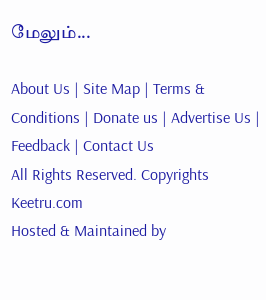மேலும்...

About Us | Site Map | Terms & Conditions | Donate us | Advertise Us | Feedback | Contact Us
All Rights Reserved. Copyrights Keetru.com
Hosted & Maintained by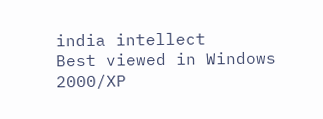india intellect
Best viewed in Windows 2000/XP